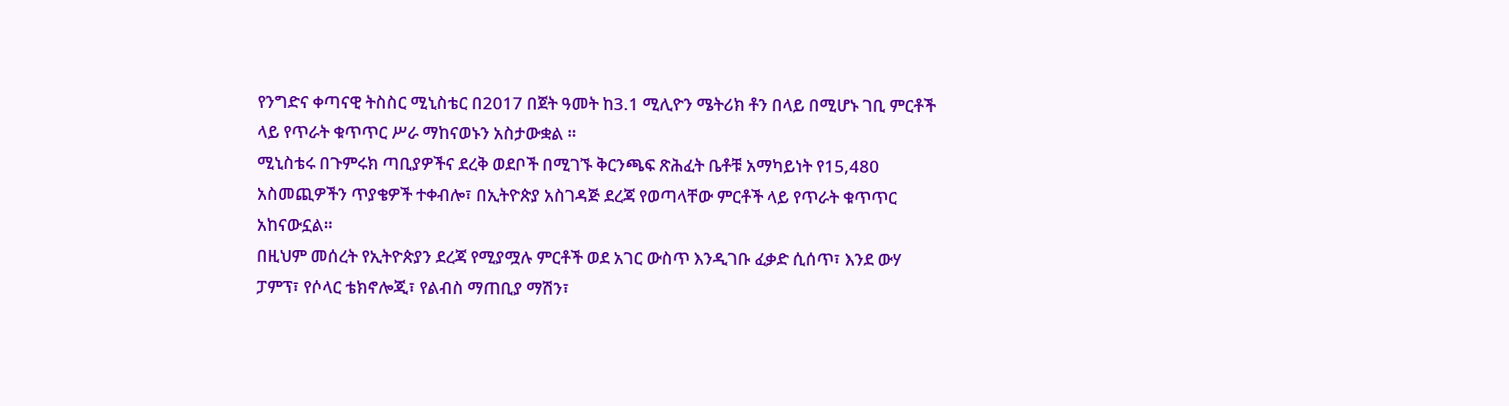የንግድና ቀጣናዊ ትስስር ሚኒስቴር በ2017 በጀት ዓመት ከ3.1 ሚሊዮን ሜትሪክ ቶን በላይ በሚሆኑ ገቢ ምርቶች ላይ የጥራት ቁጥጥር ሥራ ማከናወኑን አስታውቋል ።
ሚኒስቴሩ በጉምሩክ ጣቢያዎችና ደረቅ ወደቦች በሚገኙ ቅርንጫፍ ጽሕፈት ቤቶቹ አማካይነት የ15,480 አስመጪዎችን ጥያቄዎች ተቀብሎ፣ በኢትዮጵያ አስገዳጅ ደረጃ የወጣላቸው ምርቶች ላይ የጥራት ቁጥጥር አከናውኗል።
በዚህም መሰረት የኢትዮጵያን ደረጃ የሚያሟሉ ምርቶች ወደ አገር ውስጥ እንዲገቡ ፈቃድ ሲሰጥ፣ እንደ ውሃ ፓምፕ፣ የሶላር ቴክኖሎጂ፣ የልብስ ማጠቢያ ማሽን፣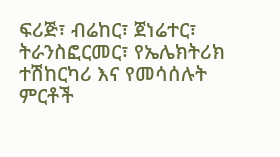ፍሪጅ፣ ብሬከር፣ ጀነሬተር፣ ትራንስፎርመር፣ የኤሌክትሪክ ተሽከርካሪ እና የመሳሰሉት ምርቶች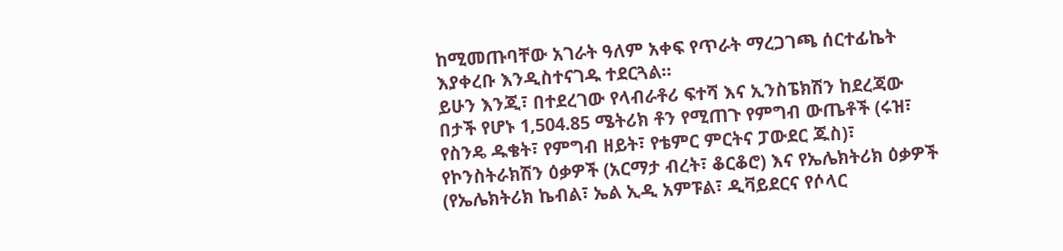ከሚመጡባቸው አገራት ዓለም አቀፍ የጥራት ማረጋገጫ ሰርተፊኬት እያቀረቡ እንዲስተናገዱ ተደርጓል።
ይሁን እንጂ፣ በተደረገው የላብራቶሪ ፍተሻ እና ኢንስፔክሽን ከደረጃው በታች የሆኑ 1,504.85 ሜትሪክ ቶን የሚጠጉ የምግብ ውጤቶች (ሩዝ፣ የስንዴ ዱቄት፣ የምግብ ዘይት፣ የቴምር ምርትና ፓውደር ጁስ)፣ የኮንስትራክሽን ዕቃዎች (አርማታ ብረት፣ ቆርቆሮ) እና የኤሌክትሪክ ዕቃዎች (የኤሌክትሪክ ኬብል፣ ኤል ኢዲ አምፑል፣ ዲቫይደርና የሶላር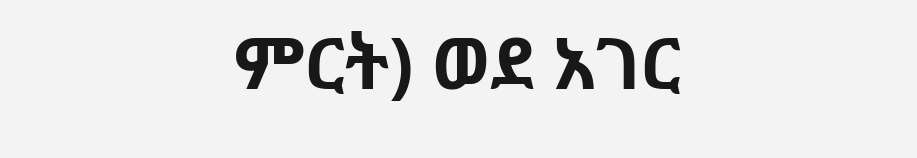ምርት) ወደ አገር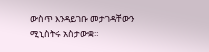ውስጥ እንዳይገቡ መታገዳቸውን ሚኒስትሩ አስታውቋ።